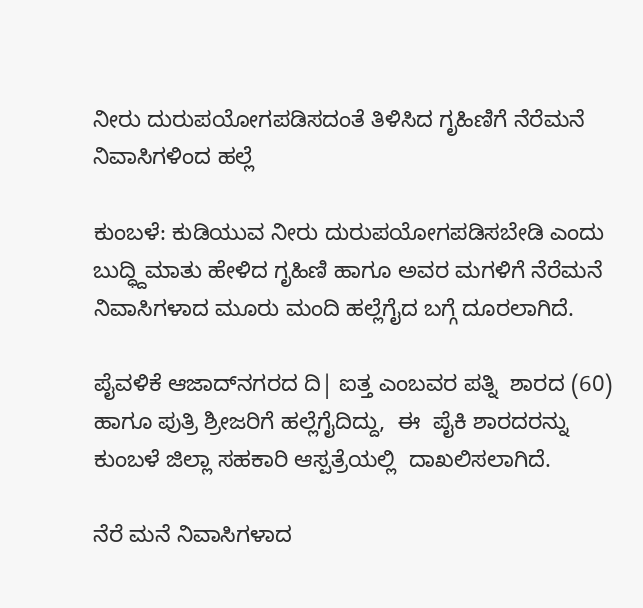ನೀರು ದುರುಪಯೋಗಪಡಿಸದಂತೆ ತಿಳಿಸಿದ ಗೃಹಿಣಿಗೆ ನೆರೆಮನೆ ನಿವಾಸಿಗಳಿಂದ ಹಲ್ಲೆ

ಕುಂಬಳೆ: ಕುಡಿಯುವ ನೀರು ದುರುಪಯೋಗಪಡಿಸಬೇಡಿ ಎಂದು ಬುದ್ಧ್ದಿಮಾತು ಹೇಳಿದ ಗೃಹಿಣಿ ಹಾಗೂ ಅವರ ಮಗಳಿಗೆ ನೆರೆಮನೆ ನಿವಾಸಿಗಳಾದ ಮೂರು ಮಂದಿ ಹಲ್ಲೆಗೈದ ಬಗ್ಗೆ ದೂರಲಾಗಿದೆ.

ಪೈವಳಿಕೆ ಆಜಾದ್‌ನಗರದ ದಿ| ಐತ್ತ ಎಂಬವರ ಪತ್ನಿ  ಶಾರದ (60) ಹಾಗೂ ಪುತ್ರಿ ಶ್ರೀಜರಿಗೆ ಹಲ್ಲೆಗೈದಿದ್ದು,  ಈ  ಪೈಕಿ ಶಾರದರನ್ನು ಕುಂಬಳೆ ಜಿಲ್ಲಾ ಸಹಕಾರಿ ಆಸ್ಪತ್ರೆಯಲ್ಲಿ  ದಾಖಲಿಸಲಾಗಿದೆ.

ನೆರೆ ಮನೆ ನಿವಾಸಿಗಳಾದ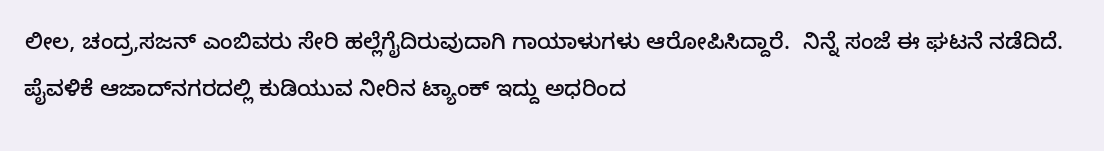ಲೀಲ, ಚಂದ್ರ,ಸಜನ್ ಎಂಬಿವರು ಸೇರಿ ಹಲ್ಲೆಗೈದಿರುವುದಾಗಿ ಗಾಯಾಳುಗಳು ಆರೋಪಿಸಿದ್ದಾರೆ.  ನಿನ್ನೆ ಸಂಜೆ ಈ ಘಟನೆ ನಡೆದಿದೆ. ಪೈವಳಿಕೆ ಆಜಾದ್‌ನಗರದಲ್ಲಿ ಕುಡಿಯುವ ನೀರಿನ ಟ್ಯಾಂಕ್ ಇದ್ದು ಅಧರಿಂದ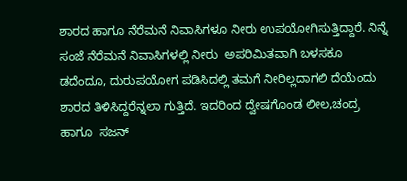ಶಾರದ ಹಾಗೂ ನೆರೆಮನೆ ನಿವಾಸಿಗಳೂ ನೀರು ಉಪಯೋಗಿಸುತ್ತಿದ್ದಾರೆ. ನಿನ್ನೆ ಸಂಜೆ ನೆರೆಮನೆ ನಿವಾಸಿಗಳಲ್ಲಿ ನೀರು  ಅಪರಿಮಿತವಾಗಿ ಬಳಸಕೂ ಡದೆಂದೂ, ದುರುಪಯೋಗ ಪಡಿಸಿದಲ್ಲಿ ತಮಗೆ ನೀರಿಲ್ಲದಾಗಲಿ ದೆಯೆಂದು ಶಾರದ ತಿಳಿಸಿದ್ದರೆನ್ನಲಾ ಗುತ್ತಿದೆ. ಇದರಿಂದ ದ್ವೇಷಗೊಂಡ ಲೀಲ,ಚಂದ್ರ ಹಾಗೂ  ಸಜನ್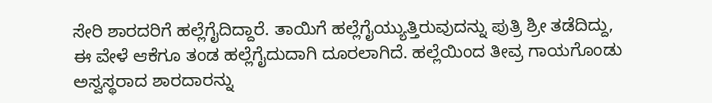ಸೇರಿ ಶಾರದರಿಗೆ ಹಲ್ಲೆಗೈದಿದ್ದಾರೆ. ತಾಯಿಗೆ ಹಲ್ಲೆಗೈಯ್ಯುತ್ತಿರುವುದನ್ನು ಪುತ್ರಿ ಶ್ರೀ ತಡೆದಿದ್ದು, ಈ ವೇಳೆ ಆಕೆಗೂ ತಂಡ ಹಲ್ಲೆಗೈದುದಾಗಿ ದೂರಲಾಗಿದೆ. ಹಲ್ಲೆಯಿಂದ ತೀವ್ರ ಗಾಯಗೊಂಡು  ಅಸ್ವಸ್ಥರಾದ ಶಾರದಾರನ್ನು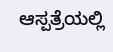ಆಸ್ಪತ್ರೆಯಲ್ಲಿ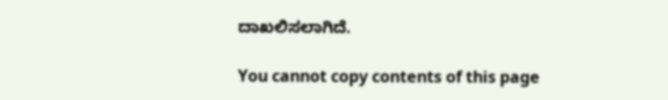ದಾಖಲಿಸಲಾಗಿದೆ.

You cannot copy contents of this page